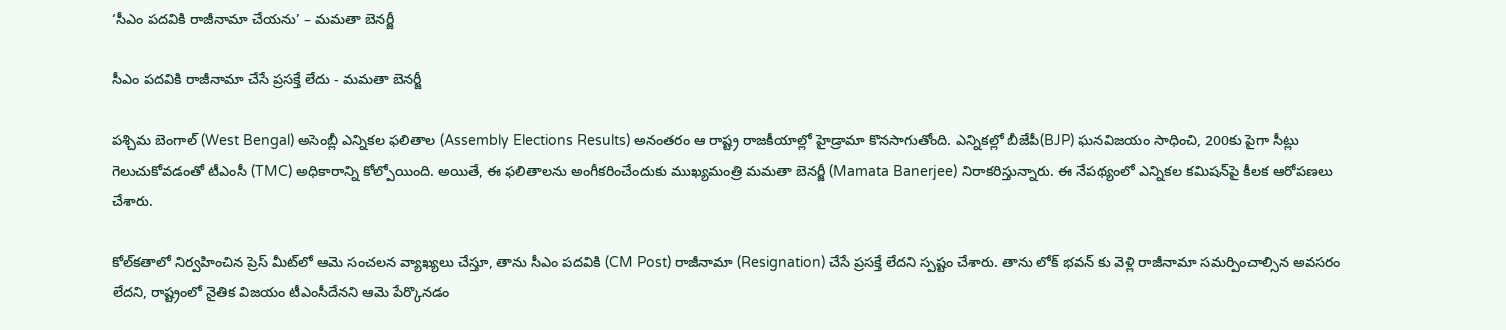‘సీఎం పదవికి రాజీనామా చేయను’ – మ‌మ‌తా బెన‌ర్జీ

సీఎం పదవికి రాజీనామా చేసే ప్రసక్తే లేదు - మ‌మ‌తా బెన‌ర్జీ

పశ్చిమ బెంగాల్ (West Bengal) అసెంబ్లీ ఎన్నికల ఫలితాల (Assembly Elections Results) అనంతరం ఆ రాష్ట్ర రాజకీయాల్లో హైడ్రామా కొనసాగుతోంది. ఎన్నికల్లో బీజేపీ(BJP) ఘనవిజయం సాధించి, 200కు పైగా సీట్లు గెలుచుకోవడంతో టీఎంసీ (TMC) అధికారాన్ని కోల్పోయింది. అయితే, ఈ ఫలితాలను అంగీకరించేందుకు ముఖ్యమంత్రి మమతా బెనర్జీ (Mamata Banerjee) నిరాకరిస్తున్నారు. ఈ నేప‌థ్యంలో ఎన్నిక‌ల క‌మిష‌న్‌పై కీల‌క ఆరోప‌ణ‌లు చేశారు.

కోల్‌కతాలో నిర్వహించిన ప్రెస్ మీట్‌లో ఆమె సంచలన వ్యాఖ్యలు చేస్తూ, తాను సీఎం పదవికి (CM Post) రాజీనామా (Resignation) చేసే ప్రసక్తే లేదని స్పష్టం చేశారు. తాను లోక్ భవన్ కు వెళ్లి రాజీనామా సమర్పించాల్సిన అవసరం లేదని, రాష్ట్రంలో నైతిక విజయం టీఎంసీదేనని ఆమె పేర్కొనడం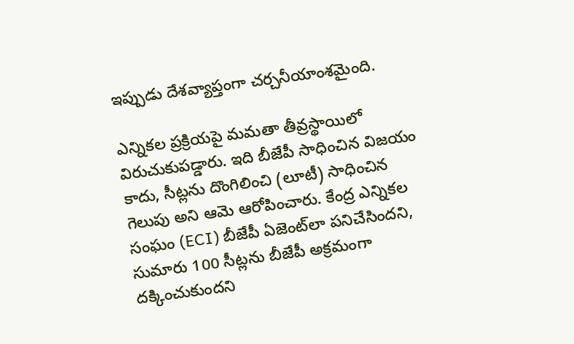ఇప్పుడు దేశవ్యాప్తంగా చర్చనీయాంశమైంది.

ఎన్నికల ప్రక్రియపై మమతా తీవ్రస్థాయిలో విరుచుకుపడ్డారు. ఇది బీజేపీ సాధించిన విజయం కాదు, సీట్లను దొంగిలించి (లూటీ) సాధించిన గెలుపు అని ఆమె ఆరోపించారు. కేంద్ర ఎన్నికల సంఘం (ECI) బీజేపీ ఏజెంట్‌లా పనిచేసిందని, సుమారు 100 సీట్లను బీజేపీ అక్రమంగా దక్కించుకుందని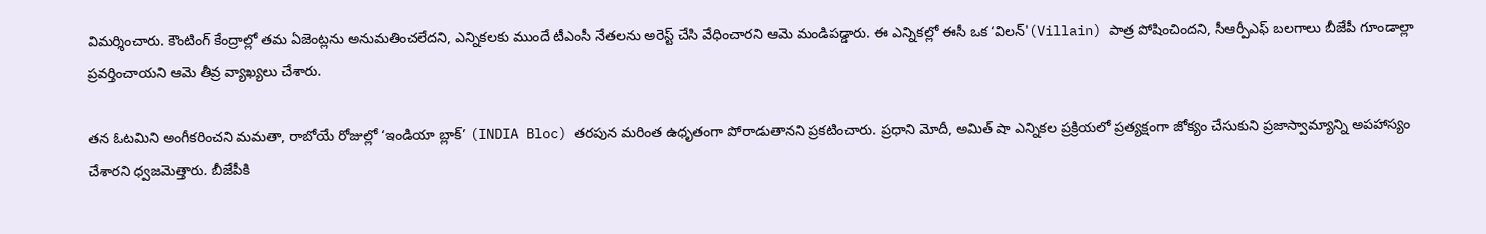విమర్శించారు. కౌంటింగ్ కేంద్రాల్లో తమ ఏజెంట్లను అనుమతించలేదని, ఎన్నికలకు ముందే టీఎంసీ నేతలను అరెస్ట్ చేసి వేధించారని ఆమె మండిపడ్డారు. ఈ ఎన్నికల్లో ఈసీ ఒక ‘విలన్'(Villain) పాత్ర పోషించిందని, సీఆర్పీఎఫ్ బలగాలు బీజేపీ గూండాల్లా ప్రవర్తించాయని ఆమె తీవ్ర వ్యాఖ్యలు చేశారు.

తన ఓటమిని అంగీకరించని మమతా, రాబోయే రోజుల్లో ‘ఇండియా బ్లాక్’ (INDIA Bloc) తరపున మరింత ఉధృతంగా పోరాడుతానని ప్రకటించారు. ప్రధాని మోదీ, అమిత్ షా ఎన్నికల ప్రక్రియలో ప్రత్యక్షంగా జోక్యం చేసుకుని ప్రజాస్వామ్యాన్ని అపహాస్యం చేశారని ధ్వజమెత్తారు. బీజేపీకి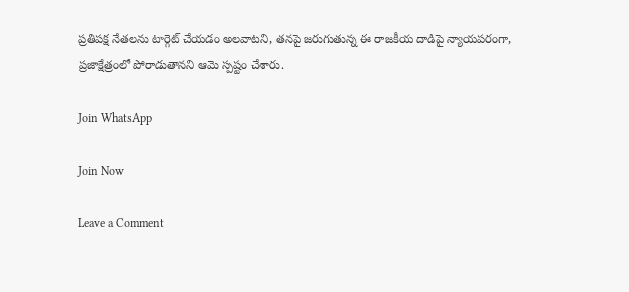ప్రతిపక్ష నేతలను టార్గెట్ చేయడం అలవాటని, తనపై జరుగుతున్న ఈ రాజకీయ దాడిపై న్యాయపరంగా, ప్రజాక్షేత్రంలో పోరాడుతానని ఆమె స్పష్టం చేశారు.

Join WhatsApp

Join Now

Leave a Comment